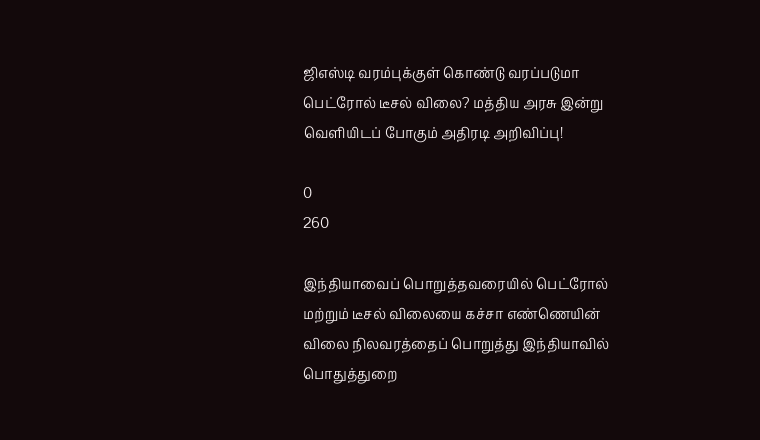ஜிஎஸ்டி வரம்புக்குள் கொண்டு வரப்படுமா பெட்ரோல் டீசல் விலை? மத்திய அரசு இன்று வெளியிடப் போகும் அதிரடி அறிவிப்பு!

0
260

இந்தியாவைப் பொறுத்தவரையில் பெட்ரோல் மற்றும் டீசல் விலையை கச்சா எண்ணெயின் விலை நிலவரத்தைப் பொறுத்து இந்தியாவில் பொதுத்துறை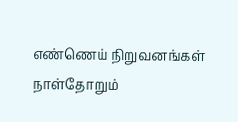எண்ணெய் நிறுவனங்கள் நாள்தோறும்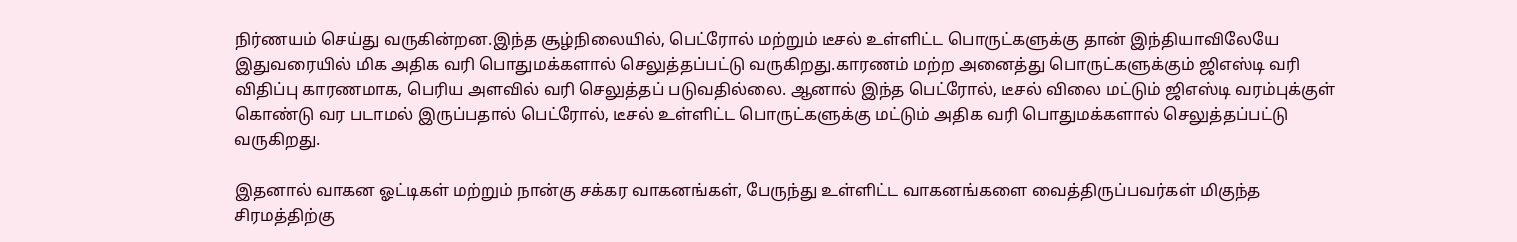நிர்ணயம் செய்து வருகின்றன.இந்த சூழ்நிலையில், பெட்ரோல் மற்றும் டீசல் உள்ளிட்ட பொருட்களுக்கு தான் இந்தியாவிலேயே இதுவரையில் மிக அதிக வரி பொதுமக்களால் செலுத்தப்பட்டு வருகிறது.காரணம் மற்ற அனைத்து பொருட்களுக்கும் ஜிஎஸ்டி வரி விதிப்பு காரணமாக, பெரிய அளவில் வரி செலுத்தப் படுவதில்லை. ஆனால் இந்த பெட்ரோல், டீசல் விலை மட்டும் ஜிஎஸ்டி வரம்புக்குள் கொண்டு வர படாமல் இருப்பதால் பெட்ரோல், டீசல் உள்ளிட்ட பொருட்களுக்கு மட்டும் அதிக வரி பொதுமக்களால் செலுத்தப்பட்டு வருகிறது.

இதனால் வாகன ஓட்டிகள் மற்றும் நான்கு சக்கர வாகனங்கள், பேருந்து உள்ளிட்ட வாகனங்களை வைத்திருப்பவர்கள் மிகுந்த சிரமத்திற்கு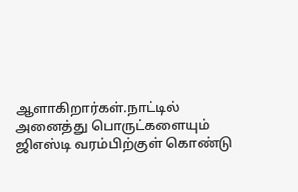ஆளாகிறார்கள்.நாட்டில் அனைத்து பொருட்களையும் ஜிஎஸ்டி வரம்பிற்குள் கொண்டு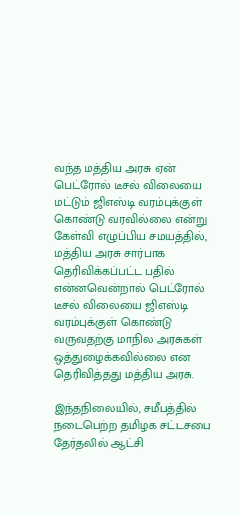வந்த மத்திய அரசு ஏன் பெட்ரோல் டீசல் விலையை மட்டும் ஜிஎஸ்டி வரம்புக்குள் கொண்டு வரவில்லை என்று கேள்வி எழுப்பிய சமயத்தில், மத்திய அரசு சார்பாக தெரிவிக்கப்பட்ட பதில் என்னவென்றால் பெட்ரோல் டீசல் விலையை ஜிஎஸ்டி வரம்புக்குள் கொண்டு வருவதற்கு மாநில அரசுகள் ஒத்துழைக்கவில்லை என தெரிவித்தது மத்திய அரசு.

இந்தநிலையில், சமீபத்தில் நடைபெற்ற தமிழக சட்டசபை தேர்தலில் ஆட்சி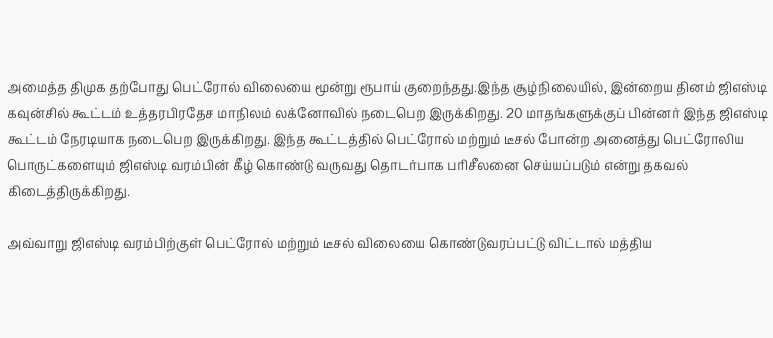அமைத்த திமுக தற்போது பெட்ரோல் விலையை மூன்று ரூபாய் குறைந்தது.இந்த சூழ்நிலையில், இன்றைய தினம் ஜிஎஸ்டி கவுன்சில் கூட்டம் உத்தரபிரதேச மாநிலம் லக்னோவில் நடைபெற இருக்கிறது. 20 மாதங்களுக்குப் பின்னர் இந்த ஜிஎஸ்டி கூட்டம் நேரடியாக நடைபெற இருக்கிறது. இந்த கூட்டத்தில் பெட்ரோல் மற்றும் டீசல் போன்ற அனைத்து பெட்ரோலிய பொருட்களையும் ஜிஎஸ்டி வரம்பின் கீழ் கொண்டு வருவது தொடர்பாக பரிசீலனை செய்யப்படும் என்று தகவல் கிடைத்திருக்கிறது.

அவ்வாறு ஜிஎஸ்டி வரம்பிற்குள் பெட்ரோல் மற்றும் டீசல் விலையை கொண்டுவரப்பட்டு விட்டால் மத்திய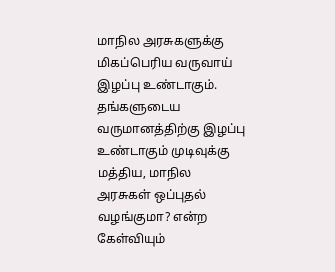மாநில அரசுகளுக்கு மிகப்பெரிய வருவாய் இழப்பு உண்டாகும். தங்களுடைய வருமானத்திற்கு இழப்பு உண்டாகும் முடிவுக்கு மத்திய, மாநில அரசுகள் ஒப்புதல் வழங்குமா? என்ற கேள்வியும்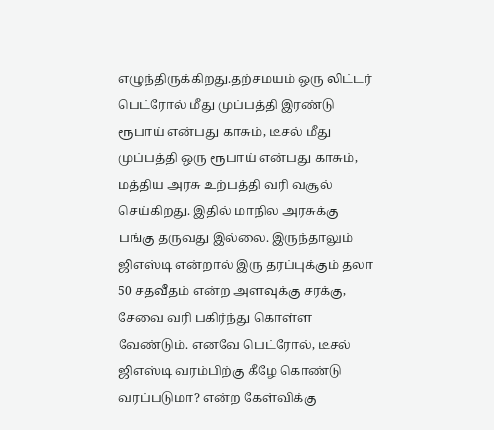எழுந்திருக்கிறது.தற்சமயம் ஒரு லிட்டர் பெட்ரோல் மீது முப்பத்தி இரண்டு ரூபாய் என்பது காசும், டீசல் மீது முப்பத்தி ஒரு ரூபாய் என்பது காசும், மத்திய அரசு உற்பத்தி வரி வசூல் செய்கிறது. இதில் மாநில அரசுக்கு பங்கு தருவது இல்லை. இருந்தாலும் ஜிஎஸ்டி என்றால் இரு தரப்புக்கும் தலா 50 சதவீதம் என்ற அளவுக்கு சரக்கு, சேவை வரி பகிர்ந்து கொள்ள வேண்டும். எனவே பெட்ரோல், டீசல் ஜிஎஸ்டி வரம்பிற்கு கீழே கொண்டு வரப்படுமா? என்ற கேள்விக்கு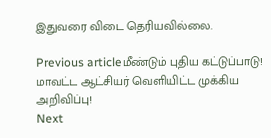இதுவரை விடை தெரியவில்லை.

Previous articleமீண்டும் புதிய கட்டுப்பாடு! மாவட்ட ஆட்சியர் வெளியிட்ட முக்கிய அறிவிப்பு!
Next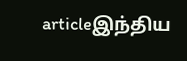articleஇந்திய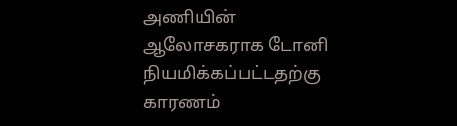அணியின் ஆலோசகராக டோனி நியமிக்கப்பட்டதற்கு காரணம்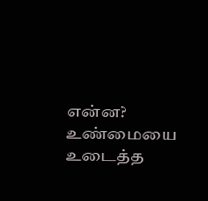என்ன? உண்மையை உடைத்த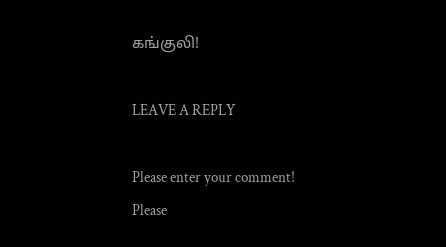கங்குலி!

LEAVE A REPLY

Please enter your comment!
Please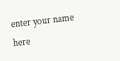enter your name here